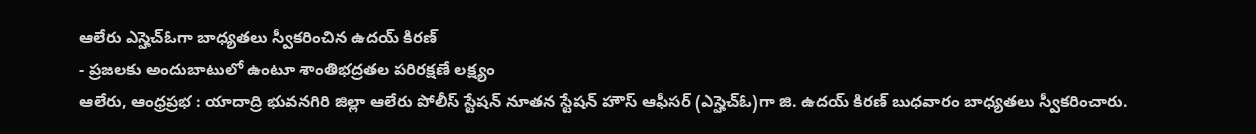ఆలేరు ఎస్హెచ్ఓగా బాధ్యతలు స్వీకరించిన ఉదయ్ కిరణ్
- ప్రజలకు అందుబాటులో ఉంటూ శాంతిభద్రతల పరిరక్షణే లక్ష్యం
ఆలేరు, ఆంధ్రప్రభ : యాదాద్రి భువనగిరి జిల్లా ఆలేరు పోలీస్ స్టేషన్ నూతన స్టేషన్ హౌస్ ఆఫీసర్ (ఎస్హెచ్ఓ)గా జి. ఉదయ్ కిరణ్ బుధవారం బాధ్యతలు స్వీకరించారు.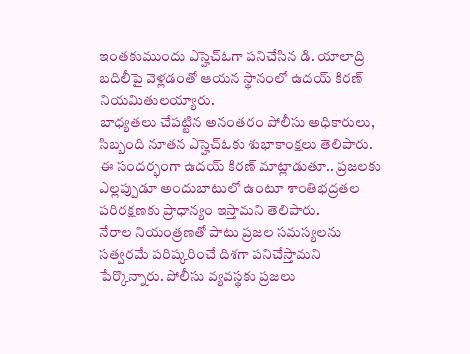ఇంతకుముందు ఎస్హెచ్ఓగా పనిచేసిన డి. యాలాద్రి బదిలీపై వెళ్లడంతో ఆయన స్థానంలో ఉదయ్ కిరణ్ నియమితులయ్యారు.
బాధ్యతలు చేపట్టిన అనంతరం పోలీసు అధికారులు, సిబ్బంది నూతన ఎస్హెచ్ఓకు శుభాకాంక్షలు తెలిపారు. ఈ సందర్భంగా ఉదయ్ కిరణ్ మాట్లాడుతూ.. ప్రజలకు ఎల్లప్పుడూ అందుబాటులో ఉంటూ శాంతిభద్రతల పరిరక్షణకు ప్రాధాన్యం ఇస్తామని తెలిపారు.
నేరాల నియంత్రణతో పాటు ప్రజల సమస్యలను సత్వరమే పరిష్కరించే దిశగా పనిచేస్తామని పేర్కొన్నారు. పోలీసు వ్యవస్థకు ప్రజలు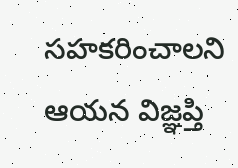సహకరించాలని ఆయన విజ్ఞప్తి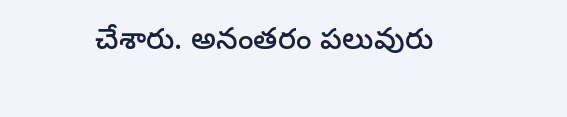చేశారు. అనంతరం పలువురు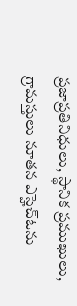ప్రజాప్రతినిధులు, స్థానిక ప్రముఖులు, గ్రామస్తులు నూతన ఎస్హెచ్ఓను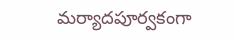మర్యాదపూర్వకంగా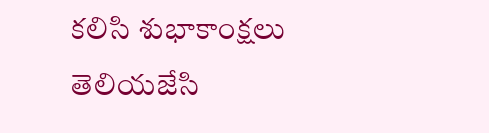కలిసి శుభాకాంక్షలు తెలియజేసి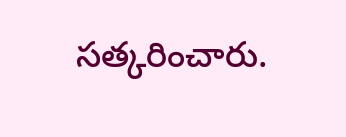సత్కరించారు.